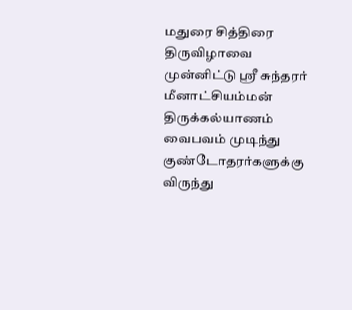மதுரை சித்திரை திருவிழாவை முன்னிட்டு ஸ்ரீ சுந்தரர் மீனாட்சியம்மன் திருக்கல்யாணம் வைபவம் முடிந்து குண்டோதரர்களுக்கு விருந்து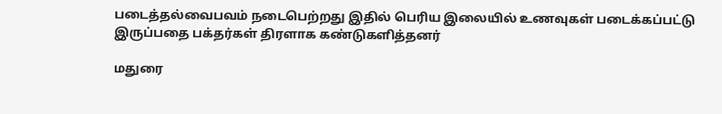படைத்தல்வைபவம் நடைபெற்றது இதில் பெரிய இலையில் உணவுகள் படைக்கப்பட்டு இருப்பதை பக்தர்கள் திரளாக கண்டுகளித்தனர்

மதுரை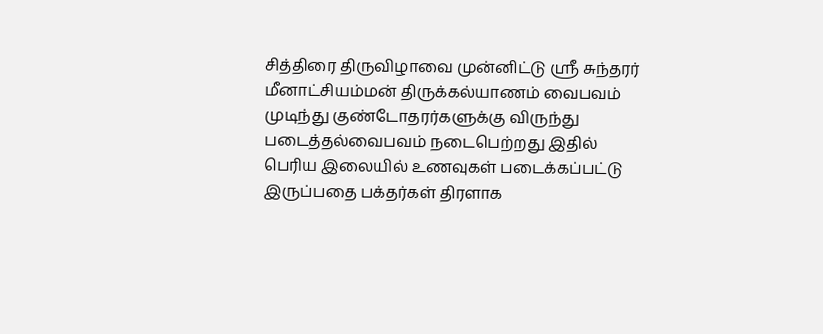சித்திரை திருவிழாவை முன்னிட்டு ஸ்ரீ சுந்தரர் மீனாட்சியம்மன் திருக்கல்யாணம் வைபவம் முடிந்து குண்டோதரர்களுக்கு விருந்து படைத்தல்வைபவம் நடைபெற்றது இதில் பெரிய இலையில் உணவுகள் படைக்கப்பட்டு இருப்பதை பக்தர்கள் திரளாக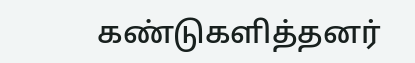கண்டுகளித்தனர்